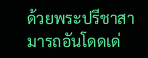ด้วยพระปรีชาสามารถอันโดดเด่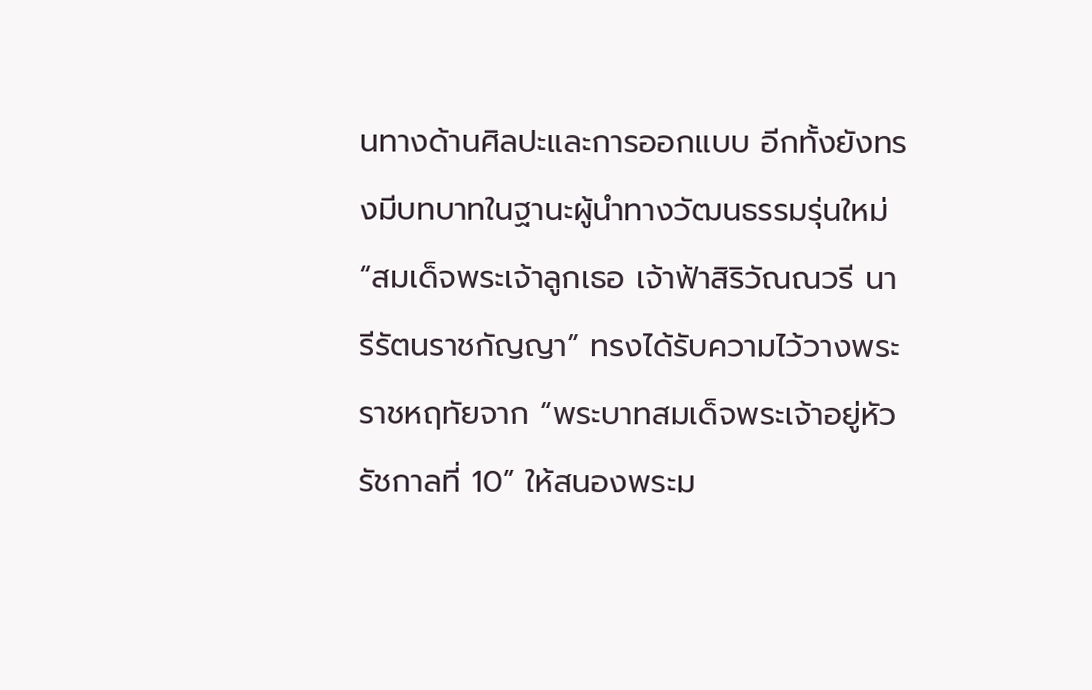นทางด้านศิลปะและการออกแบบ อีกทั้งยังทรงมีบทบาทในฐานะผู้นำทางวัฒนธรรมรุ่นใหม่ “สมเด็จพระเจ้าลูกเธอ เจ้าฟ้าสิริวัณณวรี นารีรัตนราชกัญญา” ทรงได้รับความไว้วางพระราชหฤทัยจาก “พระบาทสมเด็จพระเจ้าอยู่หัว รัชกาลที่ 10” ให้สนองพระม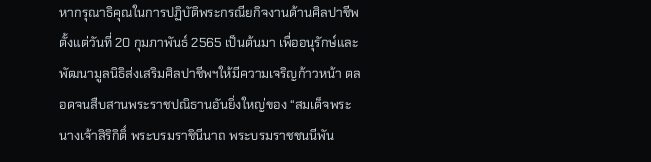หากรุณาธิคุณในการปฏิบัติพระกรณียกิจงานด้านศิลปาชีพ ตั้งแต่วันที่ 20 กุมภาพันธ์ 2565 เป็นต้นมา เพื่ออนุรักษ์และพัฒนามูลนิธิส่งเสริมศิลปาชีพฯให้มีความเจริญก้าวหน้า ตลอดจนสืบสานพระราชปณิธานอันยิ่งใหญ่ของ “สมเด็จพระนางเจ้าสิริกิติ์ พระบรมราชินีนาถ พระบรมราชชนนีพัน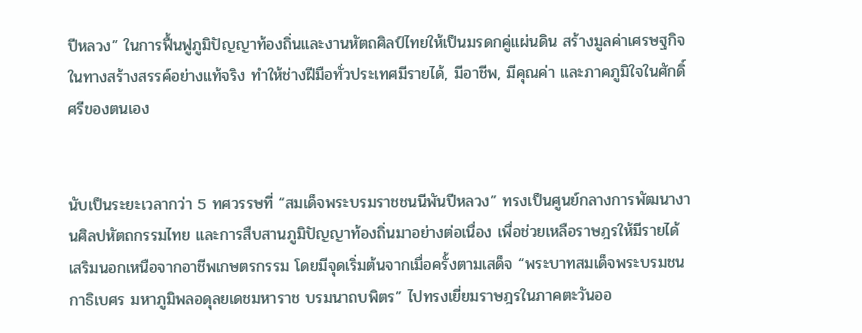ปีหลวง” ในการฟื้นฟูภูมิปัญญาท้องถิ่นและงานหัตถศิลป์ไทยให้เป็นมรดกคู่แผ่นดิน สร้างมูลค่าเศรษฐกิจในทางสร้างสรรค์อย่างแท้จริง ทำให้ช่างฝีมือทั่วประเทศมีรายได้, มีอาชีพ, มีคุณค่า และภาคภูมิใจในศักดิ์ศรีของตนเอง


นับเป็นระยะเวลากว่า 5 ทศวรรษที่ “สมเด็จพระบรมราชชนนีพันปีหลวง” ทรงเป็นศูนย์กลางการพัฒนางานศิลปหัตถกรรมไทย และการสืบสานภูมิปัญญาท้องถิ่นมาอย่างต่อเนื่อง เพื่อช่วยเหลือราษฎรให้มีรายได้เสริมนอกเหนือจากอาชีพเกษตรกรรม โดยมีจุดเริ่มต้นจากเมื่อครั้งตามเสด็จ “พระบาทสมเด็จพระบรมชนกาธิเบศร มหาภูมิพลอดุลยเดชมหาราช บรมนาถบพิตร” ไปทรงเยี่ยมราษฎรในภาคตะวันออ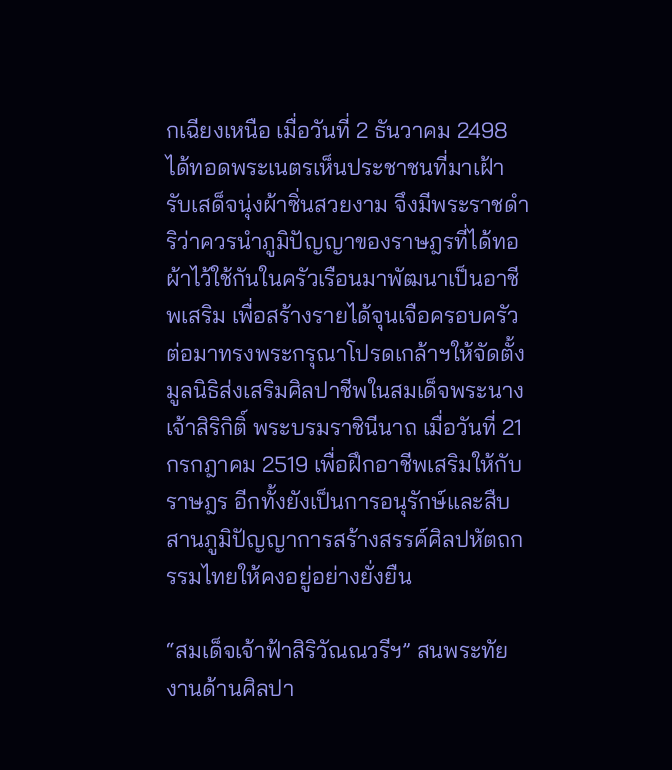กเฉียงเหนือ เมื่อวันที่ 2 ธันวาคม 2498 ได้ทอดพระเนตรเห็นประชาชนที่มาเฝ้ารับเสด็จนุ่งผ้าซิ่นสวยงาม จึงมีพระราชดำริว่าควรนำภูมิปัญญาของราษฎรที่ได้ทอผ้าไว้ใช้กันในครัวเรือนมาพัฒนาเป็นอาชีพเสริม เพื่อสร้างรายได้จุนเจือครอบครัว ต่อมาทรงพระกรุณาโปรดเกล้าฯให้จัดตั้งมูลนิธิส่งเสริมศิลปาชีพในสมเด็จพระนางเจ้าสิริกิติ์ พระบรมราชินีนาถ เมื่อวันที่ 21 กรกฎาคม 2519 เพื่อฝึกอาชีพเสริมให้กับราษฎร อีกทั้งยังเป็นการอนุรักษ์และสืบสานภูมิปัญญาการสร้างสรรค์ศิลปหัตถกรรมไทยให้คงอยู่อย่างยั่งยืน

“สมเด็จเจ้าฟ้าสิริวัณณวรีฯ” สนพระทัยงานด้านศิลปา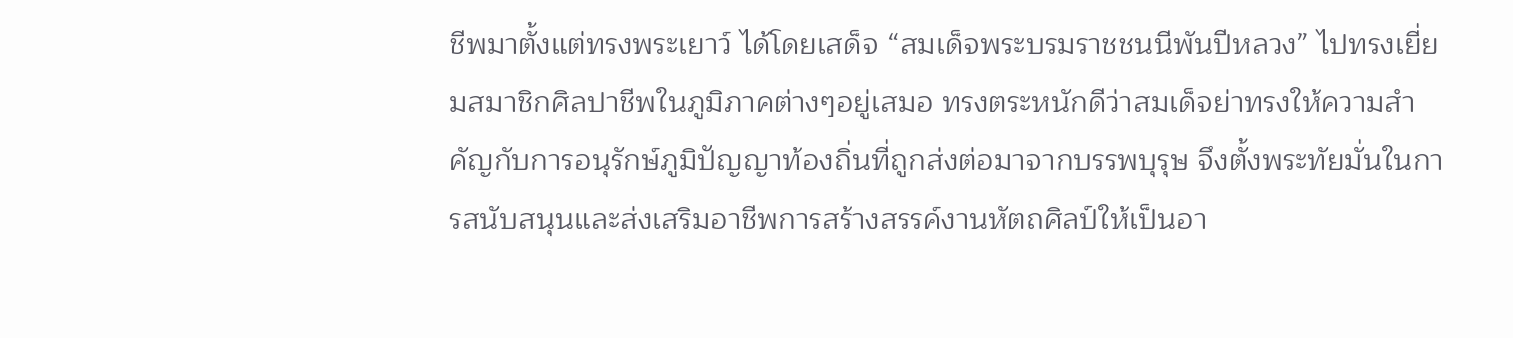ชีพมาตั้งแต่ทรงพระเยาว์ ได้โดยเสด็จ “สมเด็จพระบรมราชชนนีพันปีหลวง” ไปทรงเยี่ยมสมาชิกศิลปาชีพในภูมิภาคต่างๆอยู่เสมอ ทรงตระหนักดีว่าสมเด็จย่าทรงให้ความสำคัญกับการอนุรักษ์ภูมิปัญญาท้องถิ่นที่ถูกส่งต่อมาจากบรรพบุรุษ จึงตั้งพระทัยมั่นในการสนับสนุนและส่งเสริมอาชีพการสร้างสรรค์งานหัตถศิลป์ให้เป็นอา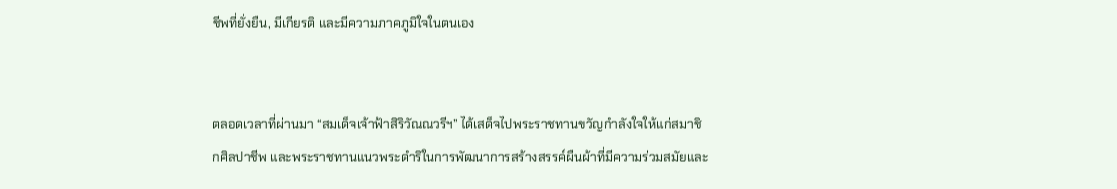ชีพที่ยั่งยืน, มีเกียรติ และมีความภาคภูมิใจในตนเอง


ตลอดเวลาที่ผ่านมา “สมเด็จเจ้าฟ้าสิริวัณณวรีฯ” ได้เสด็จไปพระราชทานขวัญกำลังใจให้แก่สมาชิกศิลปาชีพ และพระราชทานแนวพระดำริในการพัฒนาการสร้างสรรค์ผืนผ้าที่มีความร่วมสมัยและ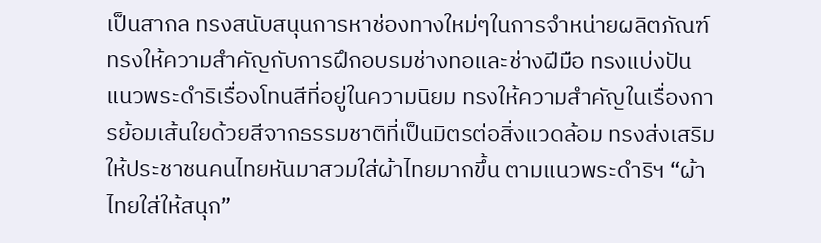เป็นสากล ทรงสนับสนุนการหาช่องทางใหม่ๆในการจำหน่ายผลิตภัณฑ์ ทรงให้ความสำคัญกับการฝึกอบรมช่างทอและช่างฝีมือ ทรงแบ่งปันแนวพระดำริเรื่องโทนสีที่อยู่ในความนิยม ทรงให้ความสำคัญในเรื่องการย้อมเส้นใยด้วยสีจากธรรมชาติที่เป็นมิตรต่อสิ่งแวดล้อม ทรงส่งเสริมให้ประชาชนคนไทยหันมาสวมใส่ผ้าไทยมากขึ้น ตามแนวพระดำริฯ “ผ้าไทยใส่ให้สนุก”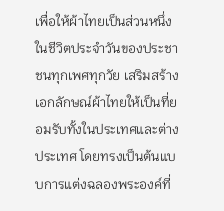เพื่อให้ผ้าไทยเป็นส่วนหนึ่งในชีวิตประจำวันของประชาชนทุกเพศทุกวัย เสริมสร้างเอกลักษณ์ผ้าไทยให้เป็นที่ยอมรับทั้งในประเทศและต่างประเทศ โดยทรงเป็นต้นแบบการแต่งฉลองพระองค์ที่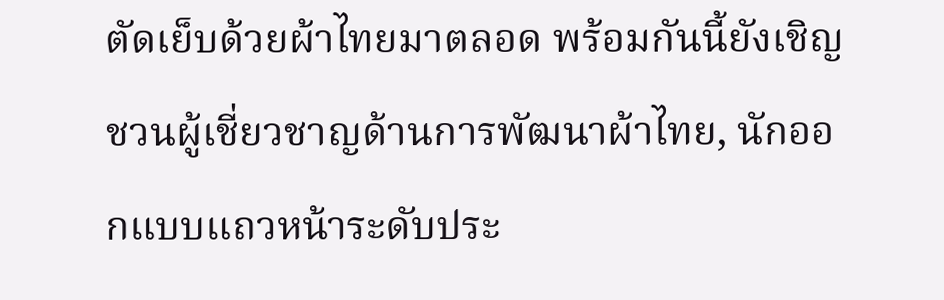ตัดเย็บด้วยผ้าไทยมาตลอด พร้อมกันนี้ยังเชิญชวนผู้เชี่ยวชาญด้านการพัฒนาผ้าไทย, นักออกแบบแถวหน้าระดับประ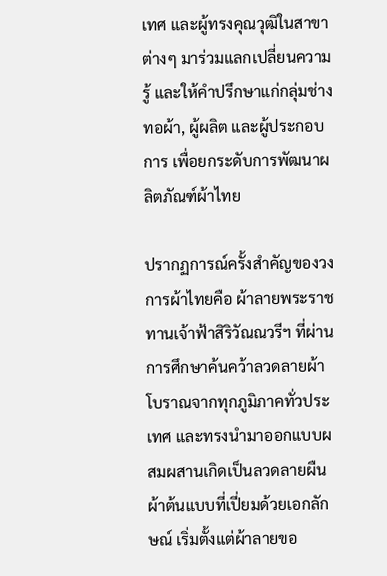เทศ และผู้ทรงคุณวุฒิในสาขาต่างๆ มาร่วมแลกเปลี่ยนความรู้ และให้คำปรึกษาแก่กลุ่มช่างทอผ้า, ผู้ผลิต และผู้ประกอบการ เพื่อยกระดับการพัฒนาผลิตภัณฑ์ผ้าไทย

ปรากฏการณ์ครั้งสำคัญของวงการผ้าไทยคือ ผ้าลายพระราชทานเจ้าฟ้าสิริวัณณวรีฯ ที่ผ่านการศึกษาค้นคว้าลวดลายผ้าโบราณจากทุกภูมิภาคทั่วประเทศ และทรงนำมาออกแบบผสมผสานเกิดเป็นลวดลายผืนผ้าต้นแบบที่เปี่ยมด้วยเอกลักษณ์ เริ่มตั้งแต่ผ้าลายขอ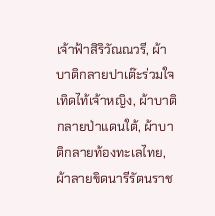เจ้าฟ้าสิริวัณณวรี, ผ้าบาติกลายปาเต๊ะร่วมใจเทิดไท้เจ้าหญิง, ผ้าบาติกลายป่าแดนใต้, ผ้าบาติกลายท้องทะเลไทย, ผ้าลายขิดนารีรัตนราช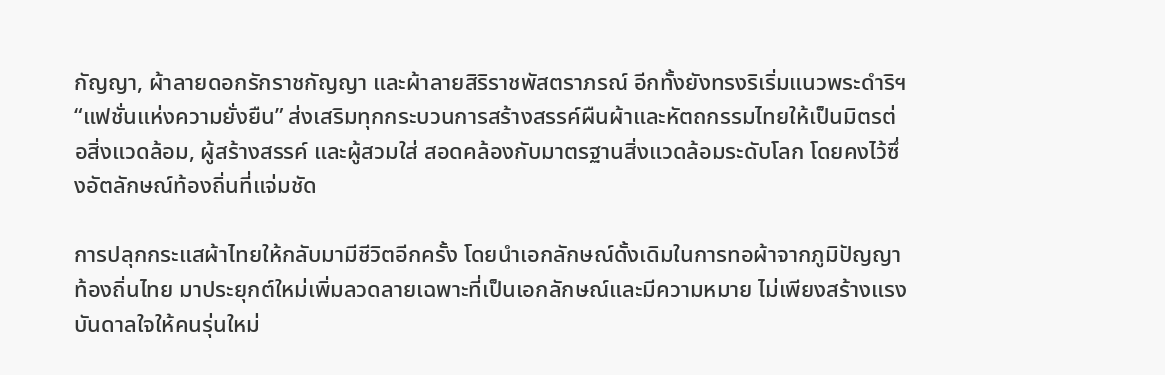กัญญา, ผ้าลายดอกรักราชกัญญา และผ้าลายสิริราชพัสตราภรณ์ อีกทั้งยังทรงริเริ่มแนวพระดำริฯ “แฟชั่นแห่งความยั่งยืน” ส่งเสริมทุกกระบวนการสร้างสรรค์ผืนผ้าและหัตถกรรมไทยให้เป็นมิตรต่อสิ่งแวดล้อม, ผู้สร้างสรรค์ และผู้สวมใส่ สอดคล้องกับมาตรฐานสิ่งแวดล้อมระดับโลก โดยคงไว้ซึ่งอัตลักษณ์ท้องถิ่นที่แจ่มชัด

การปลุกกระแสผ้าไทยให้กลับมามีชีวิตอีกครั้ง โดยนำเอกลักษณ์ดั้งเดิมในการทอผ้าจากภูมิปัญญาท้องถิ่นไทย มาประยุกต์ใหม่เพิ่มลวดลายเฉพาะที่เป็นเอกลักษณ์และมีความหมาย ไม่เพียงสร้างแรงบันดาลใจให้คนรุ่นใหม่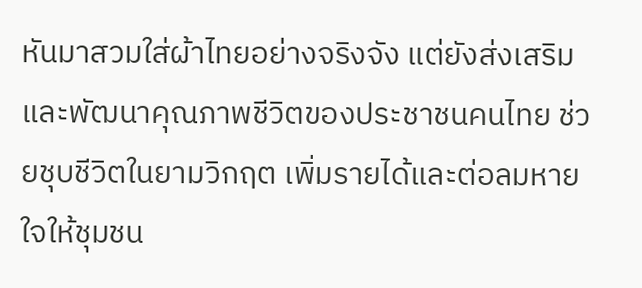หันมาสวมใส่ผ้าไทยอย่างจริงจัง แต่ยังส่งเสริมและพัฒนาคุณภาพชีวิตของประชาชนคนไทย ช่วยชุบชีวิตในยามวิกฤต เพิ่มรายได้และต่อลมหายใจให้ชุมชน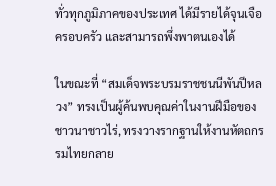ทั่วทุกภูมิภาคของประเทศ ได้มีรายได้จุนเจือครอบครัว และสามารถพึ่งพาตนเองได้

ในขณะที่ “สมเด็จพระบรมราชชนนีพันปีหลวง” ทรงเป็นผู้ค้นพบคุณค่าในงานฝีมือของชาวนาชาวไร่, ทรงวางรากฐานให้งานหัตถกรรมไทยกลาย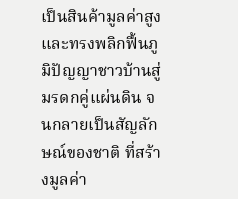เป็นสินค้ามูลค่าสูง และทรงพลิกฟื้นภูมิปัญญาชาวบ้านสู่มรดกคู่แผ่นดิน จนกลายเป็นสัญลักษณ์ของชาติ ที่สร้างมูลค่า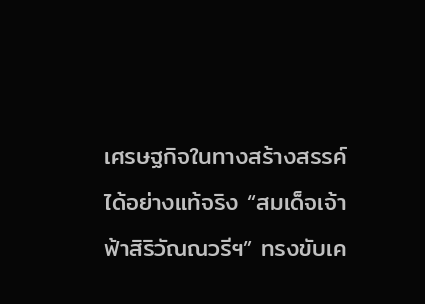เศรษฐกิจในทางสร้างสรรค์ได้อย่างแท้จริง “สมเด็จเจ้าฟ้าสิริวัณณวรีฯ” ทรงขับเค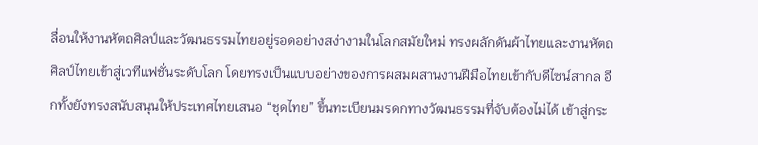ลื่อนให้งานหัตถศิลป์และวัฒนธรรมไทยอยู่รอดอย่างสง่างามในโลกสมัยใหม่ ทรงผลักดันผ้าไทยและงานหัตถศิลป์ไทยเข้าสู่เวทีแฟชั่นระดับโลก โดยทรงเป็นแบบอย่างของการผสมผสานงานฝีมือไทยเข้ากับดีไซน์สากล อีกทั้งยังทรงสนับสนุนให้ประเทศไทยเสนอ “ชุดไทย” ขึ้นทะเบียนมรดกทางวัฒนธรรมที่จับต้องไม่ได้ เข้าสู่กระ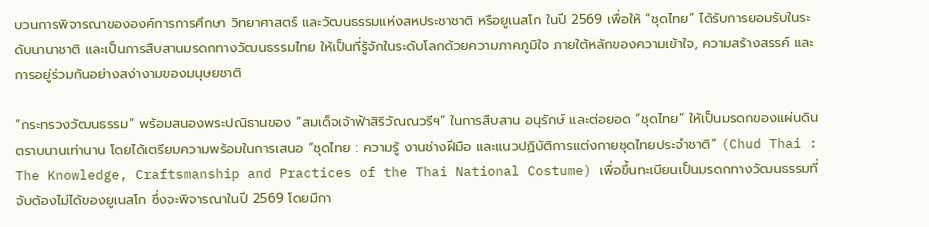บวนการพิจารณาขององค์การการศึกษา วิทยาศาสตร์ และวัฒนธรรมแห่งสหประชาชาติ หรือยูเนสโก ในปี 2569 เพื่อให้ “ชุดไทย” ได้รับการยอมรับในระดับนานาชาติ และเป็นการสืบสานมรดกทางวัฒนธรรมไทย ให้เป็นที่รู้จักในระดับโลกด้วยความภาคภูมิใจ ภายใต้หลักของความเข้าใจ, ความสร้างสรรค์ และการอยู่ร่วมกันอย่างสง่างามของมนุษยชาติ

“กระทรวงวัฒนธรรม” พร้อมสนองพระปณิธานของ “สมเด็จเจ้าฟ้าสิริวัณณวรีฯ” ในการสืบสาน อนุรักษ์ และต่อยอด “ชุดไทย” ให้เป็นมรดกของแผ่นดินตราบนานเท่านาน โดยได้เตรียมความพร้อมในการเสนอ “ชุดไทย : ความรู้ งานช่างฝีมือ และแนวปฏิบัติการแต่งกายชุดไทยประจำชาติ” (Chud Thai : The Knowledge, Craftsmanship and Practices of the Thai National Costume) เพื่อขึ้นทะเบียนเป็นมรดกทางวัฒนธรรมที่จับต้องไม่ได้ของยูเนสโก ซึ่งจะพิจารณาในปี 2569 โดยมีกา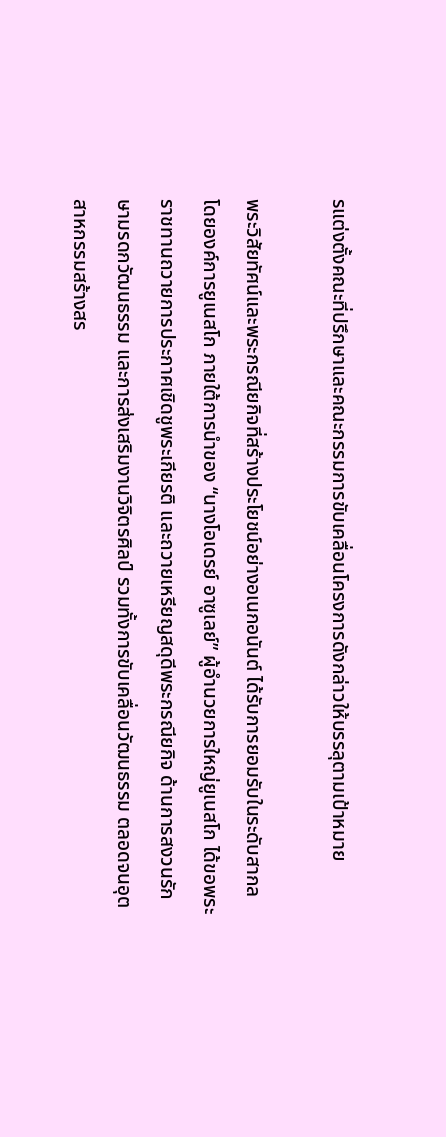รแต่งตั้งคณะที่ปรึกษาและคณะกรรมการขับเคลื่อนโครงการดังกล่าวให้บรรลุตามเป้าหมาย

พระวิสัยทัศน์และพระกรณียกิจที่สร้างประโยชน์อย่างอเนกอนันต์ ได้รับการยอมรับในระดับสากล โดยองค์การยูเนสโก ภายใต้การนำของ “นางโอเดรย์ อาซูเลย์” ผู้อำนวยการใหญ่ยูเนสโก ได้ขอพระราชทานถวายการประกาศเชิดชูพระเกียรติ และถวายเหรียญสดุดีพระกรณียกิจ ด้านการสงวนรักษามรดกวัฒนธรรม และการส่งเสริมงานวิจิตรศิลป์ รวมทั้งการขับเคลื่อนวัฒนธรรม ตลอดจนอุตสาหกรรมสร้างสร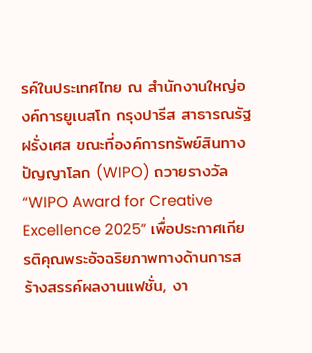รค์ในประเทศไทย ณ สำนักงานใหญ่องค์การยูเนสโก กรุงปารีส สาธารณรัฐฝรั่งเศส ขณะที่องค์การทรัพย์สินทางปัญญาโลก (WIPO) ถวายรางวัล “WIPO Award for Creative Excellence 2025” เพื่อประกาศเกียรติคุณพระอัจฉริยภาพทางด้านการสร้างสรรค์ผลงานแฟชั่น, งา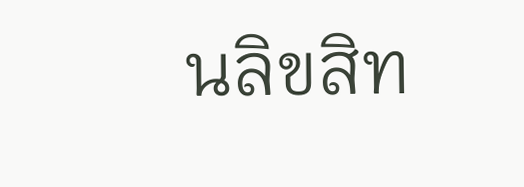นลิขสิท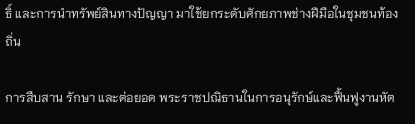ธิ์ และการนำทรัพย์สินทางปัญญา มาใช้ยกระดับศักยภาพช่างฝีมือในชุมชนท้องถิ่น

การสืบสาน รักษา และต่อยอด พระราชปณิธานในการอนุรักษ์และฟื้นฟูงานหัต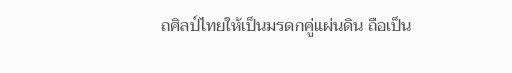ถศิลป์ไทยให้เป็นมรดกคู่แผ่นดิน ถือเป็น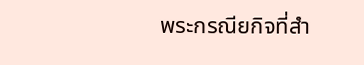พระกรณียกิจที่สำ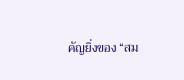คัญยิ่งของ “สม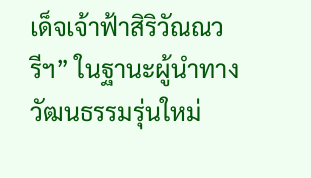เด็จเจ้าฟ้าสิริวัณณวรีฯ” ในฐานะผู้นำทางวัฒนธรรมรุ่นใหม่